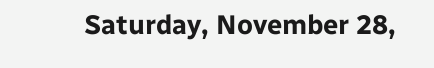Saturday, November 28,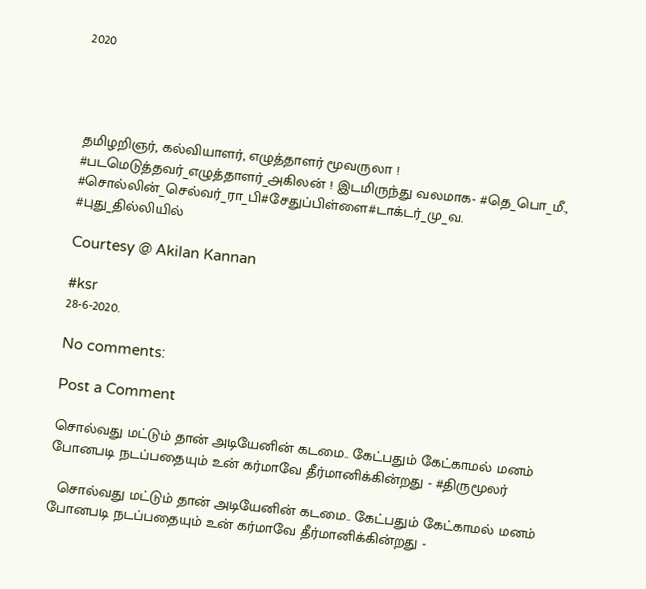2020




தமிழறிஞர், கல்வியாளர், ௭ழுத்தாளர் மூவருலா !
#படமெடுத்தவர்_௭ழுத்தாளர்_௮கிலன் ! இடமிருந்து வலமாக- #தெ_பொ_மீ., #சொல்லின்_செல்வர்_ரா_பி#சேதுப்பிள்ளை#டாக்டர்_மு_வ.
#புது_தில்லியில்

Courtesy @ Akilan Kannan

#ksr
28-6-2020.

No comments:

Post a Comment

சொல்வது மட்டும் தான் அடியேனின் கடமை.. கேட்பதும் கேட்காமல் மனம் போனபடி நடப்பதையும் உன் கர்மாவே தீர்மானிக்கின்றது - #திருமூலர்

  சொல்வது மட்டும் தான் அடியேனின் கடமை.. கேட்பதும் கேட்காமல் மனம் போனபடி நடப்பதையும் உன் கர்மாவே தீர்மானிக்கின்றது -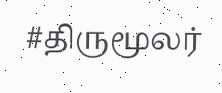#திருமூலர்